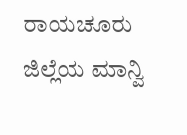ರಾಯಚೂರು ಜಿಲ್ಲೆಯ ಮಾನ್ವಿ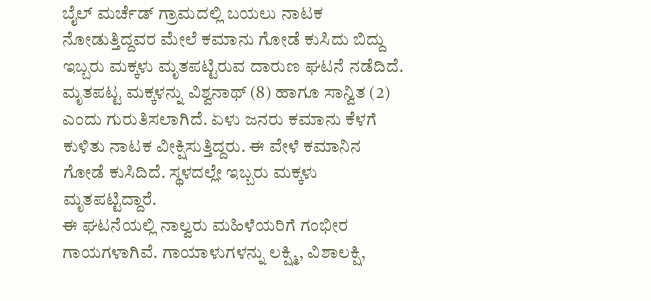ಬೈಲ್ ಮರ್ಚೆಡ್ ಗ್ರಾಮದಲ್ಲಿ ಬಯಲು ನಾಟಕ ನೋಡುತ್ತಿದ್ದವರ ಮೇಲೆ ಕಮಾನು ಗೋಡೆ ಕುಸಿದು ಬಿದ್ದು ಇಬ್ಬರು ಮಕ್ಕಳು ಮೃತಪಟ್ಟಿರುವ ದಾರುಣ ಘಟನೆ ನಡೆದಿದೆ.
ಮೃತಪಟ್ಟ ಮಕ್ಕಳನ್ನು ವಿಶ್ವನಾಥ್ (8) ಹಾಗೂ ಸಾನ್ವಿತ (2) ಎಂದು ಗುರುತಿಸಲಾಗಿದೆ. ಏಳು ಜನರು ಕಮಾನು ಕೆಳಗೆ ಕುಳಿತು ನಾಟಕ ವೀಕ್ಷಿಸುತ್ತಿದ್ದರು. ಈ ವೇಳೆ ಕಮಾನಿನ ಗೋಡೆ ಕುಸಿದಿದೆ. ಸ್ಥಳದಲ್ಲೇ ಇಬ್ಬರು ಮಕ್ಕಳು ಮೃತಪಟ್ಟಿದ್ದಾರೆ.
ಈ ಘಟನೆಯಲ್ಲಿ ನಾಲ್ವರು ಮಹಿಳೆಯರಿಗೆ ಗಂಭೀರ ಗಾಯಗಳಾಗಿವೆ. ಗಾಯಾಳುಗಳನ್ನು ಲಕ್ಷ್ಮಿ, ವಿಶಾಲಕ್ಷಿ,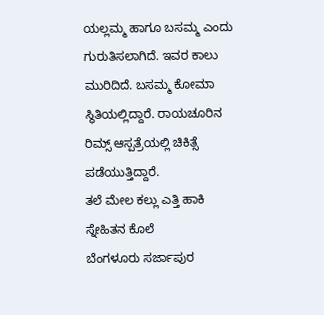ಯಲ್ಲಮ್ಮ ಹಾಗೂ ಬಸಮ್ಮ ಎಂದು ಗುರುತಿಸಲಾಗಿದೆ. ಇವರ ಕಾಲು ಮುರಿದಿದೆ. ಬಸಮ್ಮ ಕೋಮಾ ಸ್ಥಿತಿಯಲ್ಲಿದ್ದಾರೆ. ರಾಯಚೂರಿನ ರಿಮ್ಸ್ ಆಸ್ಪತ್ರೆಯಲ್ಲಿ ಚಿಕಿತ್ಸೆ ಪಡೆಯುತ್ತಿದ್ದಾರೆ.
ತಲೆ ಮೇಲ ಕಲ್ಲು ಎತ್ತಿ ಹಾಕಿ ಸ್ನೇಹಿತನ ಕೊಲೆ
ಬೆಂಗಳೂರು ಸರ್ಜಾಪುರ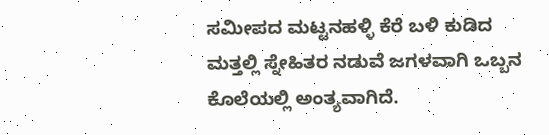ಸಮೀಪದ ಮಟ್ಟನಹಳ್ಳಿ ಕೆರೆ ಬಳಿ ಕುಡಿದ ಮತ್ತಲ್ಲಿ ಸ್ನೇಹಿತರ ನಡುವೆ ಜಗಳವಾಗಿ ಒಬ್ಬನ ಕೊಲೆಯಲ್ಲಿ ಅಂತ್ಯವಾಗಿದೆ.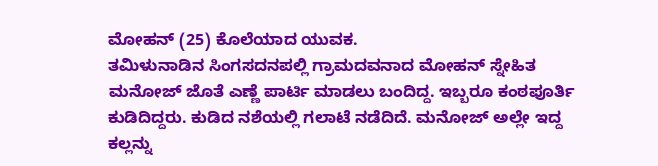ಮೋಹನ್ (25) ಕೊಲೆಯಾದ ಯುವಕ.
ತಮಿಳುನಾಡಿನ ಸಿಂಗಸದನಪಲ್ಲಿ ಗ್ರಾಮದವನಾದ ಮೋಹನ್ ಸ್ನೇಹಿತ ಮನೋಜ್ ಜೊತೆ ಎಣ್ಣೆ ಪಾರ್ಟಿ ಮಾಡಲು ಬಂದಿದ್ದ. ಇಬ್ಬರೂ ಕಂಠಪೂರ್ತಿ ಕುಡಿದಿದ್ದರು. ಕುಡಿದ ನಶೆಯಲ್ಲಿ ಗಲಾಟೆ ನಡೆದಿದೆ. ಮನೋಜ್ ಅಲ್ಲೇ ಇದ್ದ ಕಲ್ಲನ್ನು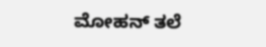ಮೋಹನ್ ತಲೆ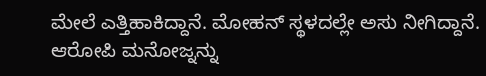ಮೇಲೆ ಎತ್ತಿಹಾಕಿದ್ದಾನೆ. ಮೋಹನ್ ಸ್ಥಳದಲ್ಲೇ ಅಸು ನೀಗಿದ್ದಾನೆ. ಆರೋಪಿ ಮನೋಜ್ನನ್ನು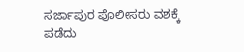ಸರ್ಜಾಪುರ ಪೊಲೀಸರು ವಶಕ್ಕೆ ಪಡೆದು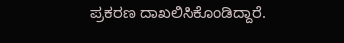ಪ್ರಕರಣ ದಾಖಲಿಸಿಕೊಂಡಿದ್ದಾರೆ.